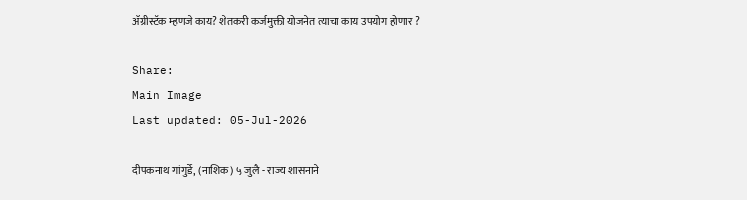ॲग्रीस्टॅक म्हणजे काय? शेतकरी कर्जमुक्ती योजनेत त्याचा काय उपयोग होणार ?

Share:
Main Image
Last updated: 05-Jul-2026

दीपकनाथ गांगुर्डे, (नाशिक) ५ जुलै - राज्य शासनाने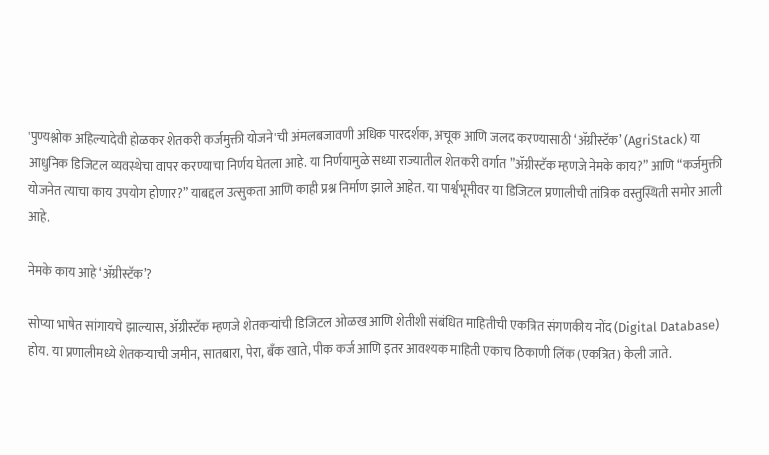'पुण्यश्लोक अहिल्यादेवी होळकर शेतकरी कर्जमुक्ती योजने'ची अंमलबजावणी अधिक पारदर्शक, अचूक आणि जलद करण्यासाठी ‘ॲग्रीस्टॅक’ (AgriStack) या आधुनिक डिजिटल व्यवस्थेचा वापर करण्याचा निर्णय घेतला आहे. या निर्णयामुळे सध्या राज्यातील शेतकरी वर्गात ”ॲग्रीस्टॅक म्हणजे नेमके काय?” आणि “कर्जमुक्ती योजनेत त्याचा काय उपयोग होणार?” याबद्दल उत्सुकता आणि काही प्रश्न निर्माण झाले आहेत. या पार्श्वभूमीवर या डिजिटल प्रणालीची तांत्रिक वस्तुस्थिती समोर आली आहे.

नेमके काय आहे ‘ॲग्रीस्टॅक’?

सोप्या भाषेत सांगायचे झाल्यास, ॲग्रीस्टॅक म्हणजे शेतकऱ्यांची डिजिटल ओळख आणि शेतीशी संबंधित माहितीची एकत्रित संगणकीय नोंद (Digital Database) होय. या प्रणालीमध्ये शेतकऱ्याची जमीन, सातबारा, पेरा, बँक खाते, पीक कर्ज आणि इतर आवश्यक माहिती एकाच ठिकाणी लिंक (एकत्रित) केली जाते.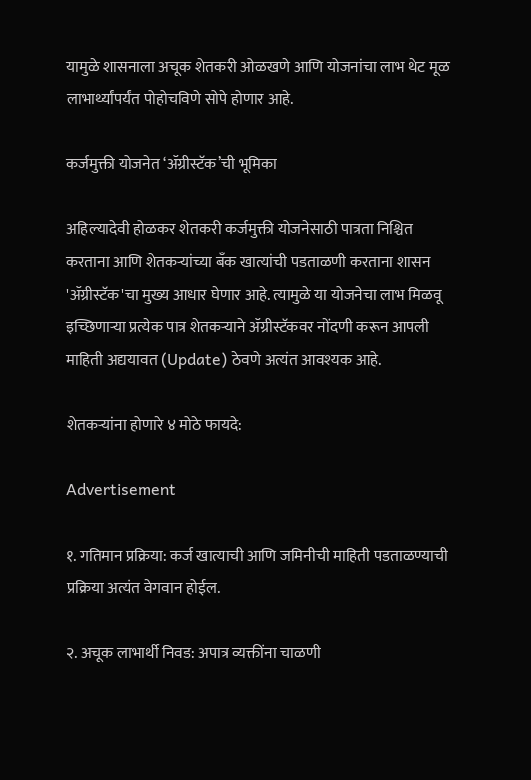यामुळे शासनाला अचूक शेतकरी ओळखणे आणि योजनांचा लाभ थेट मूळ लाभार्थ्यांपर्यंत पोहोचविणे सोपे होणार आहे.

कर्जमुक्ती योजनेत ‘ॲग्रीस्टॅक’ची भूमिका

अहिल्यादेवी होळकर शेतकरी कर्जमुक्ती योजनेसाठी पात्रता निश्चित करताना आणि शेतकऱ्यांच्या बँक खात्यांची पडताळणी करताना शासन 'ॲग्रीस्टॅक'चा मुख्य आधार घेणार आहे. त्यामुळे या योजनेचा लाभ मिळवू इच्छिणाऱ्या प्रत्येक पात्र शेतकऱ्याने ॲग्रीस्टॅकवर नोंदणी करून आपली माहिती अद्ययावत (Update) ठेवणे अत्यंत आवश्यक आहे.

शेतकऱ्यांना होणारे ४ मोठे फायदे:

Advertisement

१. गतिमान प्रक्रिया: कर्ज खात्याची आणि जमिनीची माहिती पडताळण्याची प्रक्रिया अत्यंत वेगवान होईल.

२. अचूक लाभार्थी निवड: अपात्र व्यक्तींना चाळणी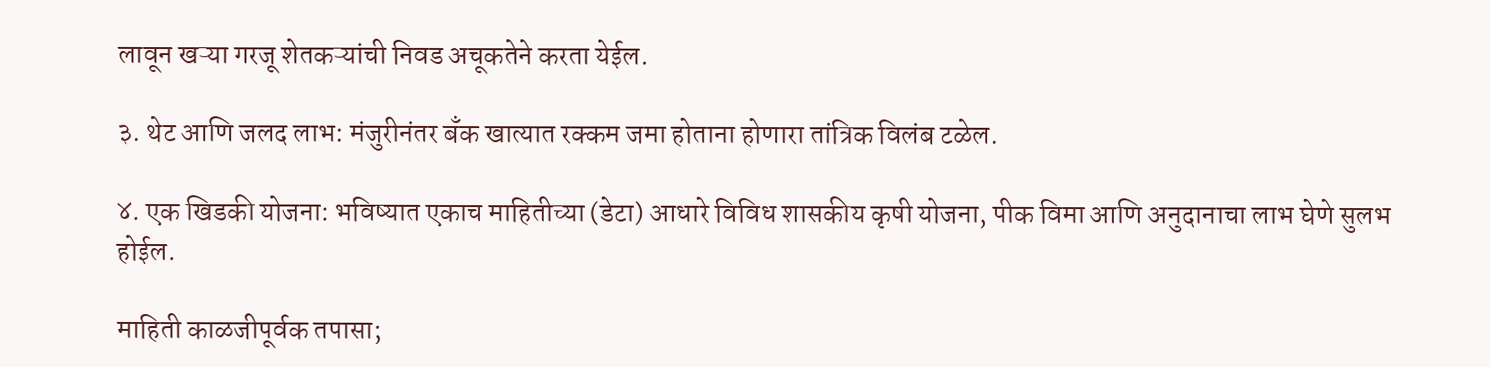लावून खऱ्या गरजू शेतकऱ्यांची निवड अचूकतेने करता येईल.

३. थेट आणि जलद लाभ: मंजुरीनंतर बँक खात्यात रक्कम जमा होताना होणारा तांत्रिक विलंब टळेल.

४. एक खिडकी योजना: भविष्यात एकाच माहितीच्या (डेटा) आधारे विविध शासकीय कृषी योजना, पीक विमा आणि अनुदानाचा लाभ घेणे सुलभ होईल.

माहिती काळजीपूर्वक तपासा;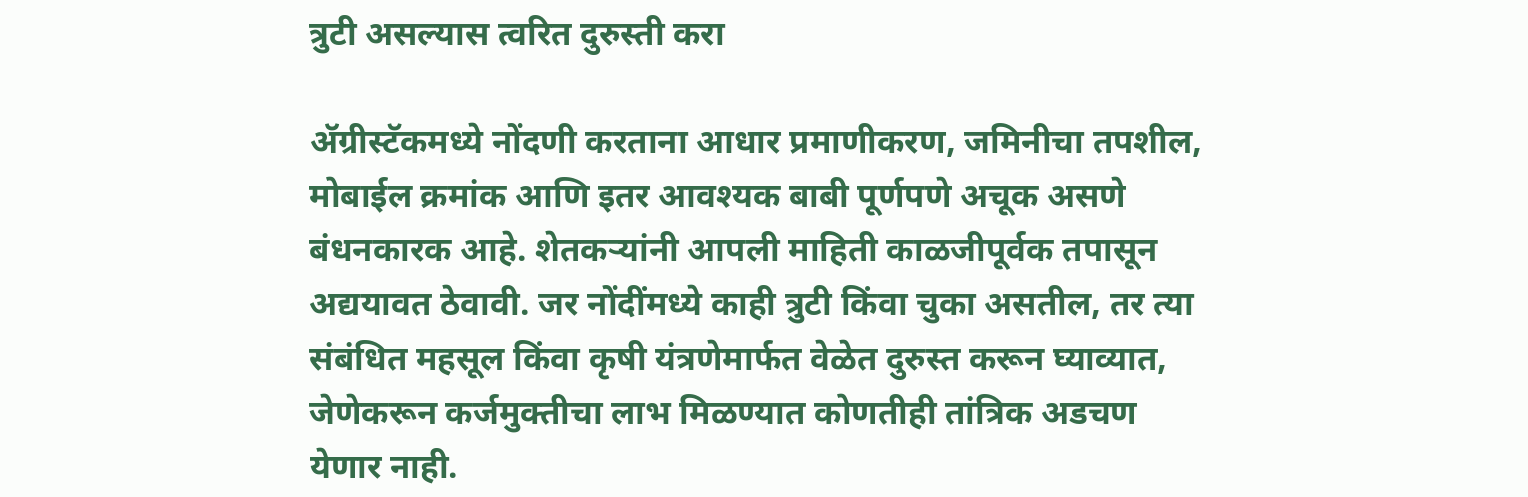त्रुटी असल्यास त्वरित दुरुस्ती करा

ॲग्रीस्टॅकमध्ये नोंदणी करताना आधार प्रमाणीकरण, जमिनीचा तपशील, मोबाईल क्रमांक आणि इतर आवश्यक बाबी पूर्णपणे अचूक असणे बंधनकारक आहे. शेतकऱ्यांनी आपली माहिती काळजीपूर्वक तपासून अद्ययावत ठेवावी. जर नोंदींमध्ये काही त्रुटी किंवा चुका असतील, तर त्या संबंधित महसूल किंवा कृषी यंत्रणेमार्फत वेळेत दुरुस्त करून घ्याव्यात, जेणेकरून कर्जमुक्तीचा लाभ मिळण्यात कोणतीही तांत्रिक अडचण येणार नाही.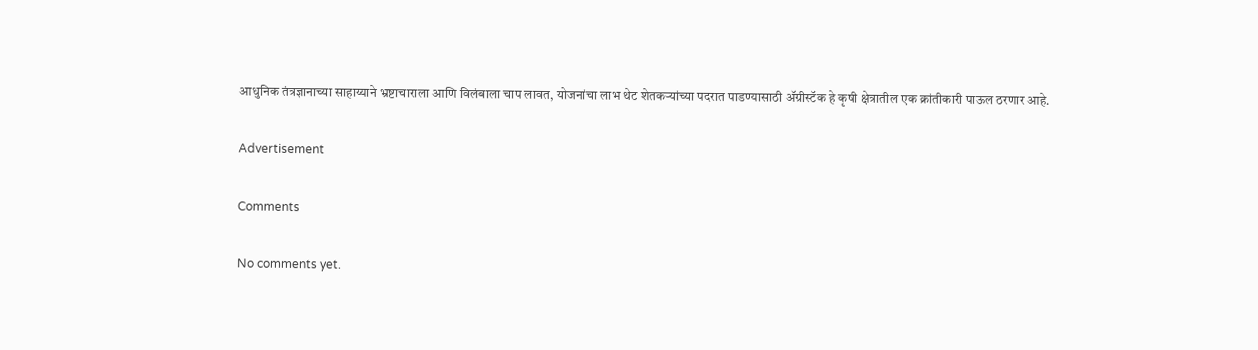आधुनिक तंत्रज्ञानाच्या साहाय्याने भ्रष्टाचाराला आणि विलंबाला चाप लावत, योजनांचा लाभ थेट शेतकऱ्यांच्या पदरात पाडण्यासाठी ॲग्रीस्टॅक हे कृषी क्षेत्रातील एक क्रांतीकारी पाऊल ठरणार आहे.

Advertisement

Comments

No comments yet.